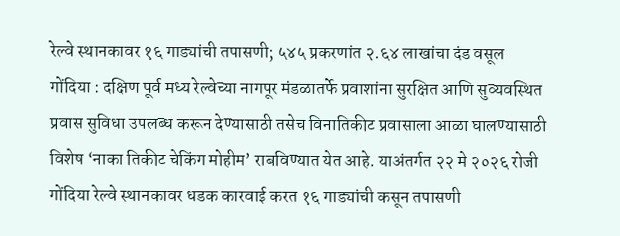रेल्वे स्थानकावर १६ गाड्यांची तपासणी; ५४५ प्रकरणांत २.६४ लाखांचा दंड वसूल
गोंदिया : दक्षिण पूर्व मध्य रेल्वेच्या नागपूर मंडळातर्फे प्रवाशांना सुरक्षित आणि सुव्यवस्थित प्रवास सुविधा उपलब्ध करून देण्यासाठी तसेच विनातिकीट प्रवासाला आळा घालण्यासाठी विशेष ‘नाका तिकीट चेकिंग मोहीम’ राबविण्यात येत आहे. याअंतर्गत २२ मे २०२६ रोजी गोंदिया रेल्वे स्थानकावर धडक कारवाई करत १६ गाड्यांची कसून तपासणी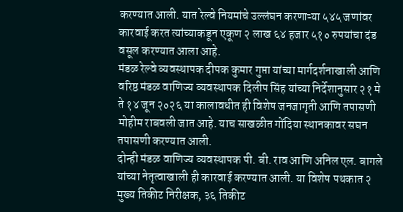करण्यात आली. यात रेल्वे नियमांचे उल्लंघन करणाऱ्या ५४५ जणांवर कारवाई करत त्यांच्याकडून एकूण २ लाख ६४ हजार ५१० रुपयांचा दंड वसूल करण्यात आला आहे.
मंडळ रेल्वे व्यवस्थापक दीपक कुमार गुप्ता यांच्या मार्गदर्शनाखाली आणि वरिष्ठ मंडळ वाणिज्य व्यवस्थापक दिलीप सिंह यांच्या निर्देशानुसार २१ मे ते १४ जून २०२६ या कालावधीत ही विशेष जनजागृती आणि तपासणी मोहीम राबवली जात आहे. याच साखळीत गोंदिया स्थानकावर सघन तपासणी करण्यात आली.
दोन्ही मंडळ वाणिज्य व्यवस्थापक पी. बी. राव आणि अनिल एल. बागले यांच्या नेतृत्वाखाली ही कारवाई करण्यात आली. या विशेष पथकात २ मुख्य तिकीट निरीक्षक, ३६ तिकीट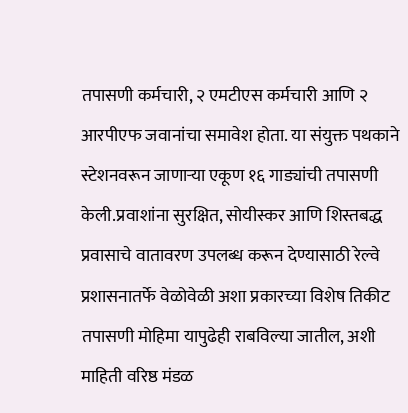तपासणी कर्मचारी, २ एमटीएस कर्मचारी आणि २ आरपीएफ जवानांचा समावेश होता. या संयुक्त पथकाने स्टेशनवरून जाणाऱ्या एकूण १६ गाड्यांची तपासणी केली.प्रवाशांना सुरक्षित, सोयीस्कर आणि शिस्तबद्ध प्रवासाचे वातावरण उपलब्ध करून देण्यासाठी रेल्वे प्रशासनातर्फे वेळोवेळी अशा प्रकारच्या विशेष तिकीट तपासणी मोहिमा यापुढेही राबविल्या जातील, अशी माहिती वरिष्ठ मंडळ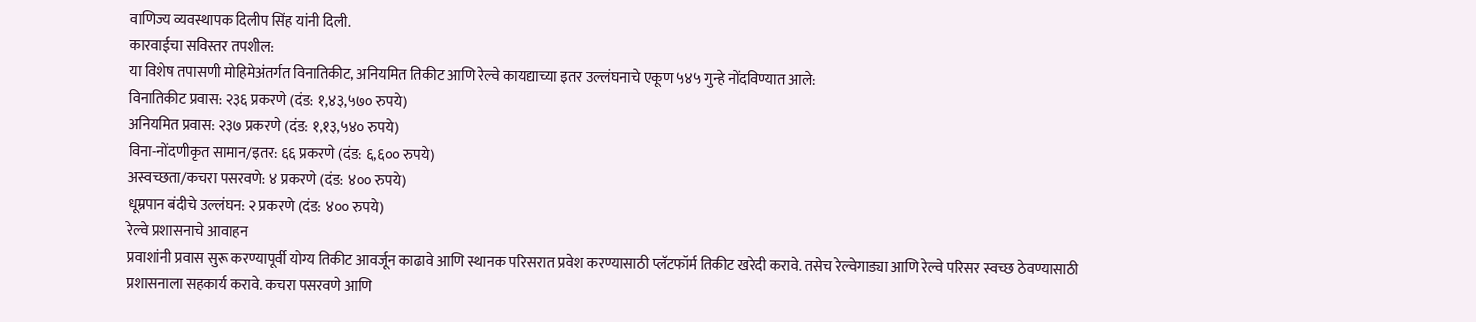वाणिज्य व्यवस्थापक दिलीप सिंह यांनी दिली.
कारवाईचा सविस्तर तपशील:
या विशेष तपासणी मोहिमेअंतर्गत विनातिकीट, अनियमित तिकीट आणि रेल्वे कायद्याच्या इतर उल्लंघनाचे एकूण ५४५ गुन्हे नोंदविण्यात आले:
विनातिकीट प्रवास: २३६ प्रकरणे (दंड: १,४३,५७० रुपये)
अनियमित प्रवास: २३७ प्रकरणे (दंड: १,१३,५४० रुपये)
विना-नोंदणीकृत सामान/इतर: ६६ प्रकरणे (दंड: ६,६०० रुपये)
अस्वच्छता/कचरा पसरवणे: ४ प्रकरणे (दंड: ४०० रुपये)
धूम्रपान बंदीचे उल्लंघन: २ प्रकरणे (दंड: ४०० रुपये)
रेल्वे प्रशासनाचे आवाहन
प्रवाशांनी प्रवास सुरू करण्यापूर्वी योग्य तिकीट आवर्जून काढावे आणि स्थानक परिसरात प्रवेश करण्यासाठी प्लॅटफॉर्म तिकीट खरेदी करावे. तसेच रेल्वेगाड्या आणि रेल्वे परिसर स्वच्छ ठेवण्यासाठी प्रशासनाला सहकार्य करावे. कचरा पसरवणे आणि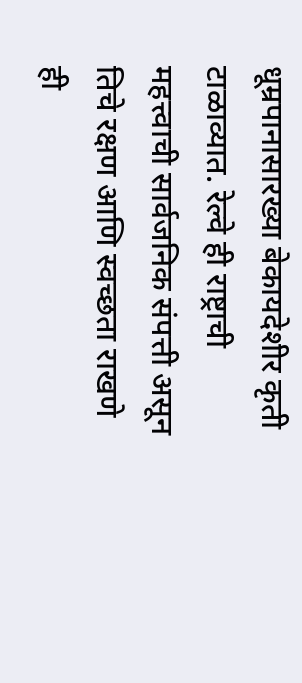धूम्रपानासारख्या बेकायदेशीर कृती टाळाव्यात. रेल्वे ही राष्ट्राची महत्त्वाची सार्वजनिक संपत्ती असून तिचे रक्षण आणि स्वच्छता राखणे ही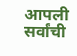आपली सर्वांची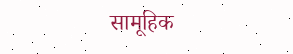सामूहिक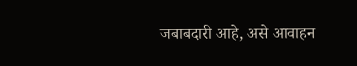जबाबदारी आहे, असे आवाहन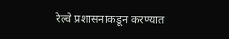रेल्वे प्रशासनाकडून करण्यात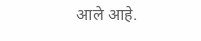आले आहे.